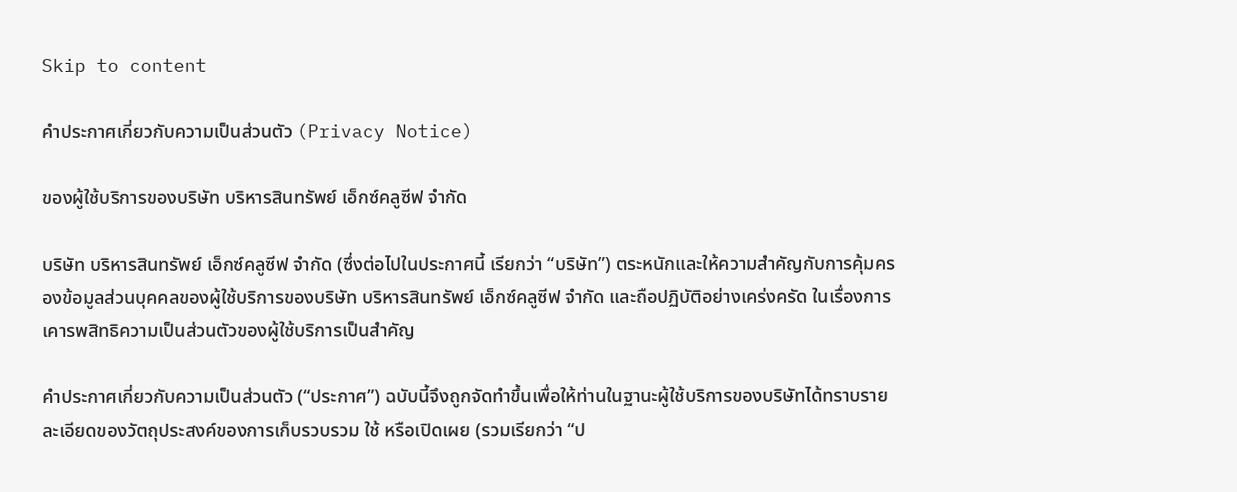Skip to content

คำประกาศเกี่ยวกับความเป็นส่วนตัว (Privacy Notice)

ของผู้ใช้บริการของบริษัท บริหารสินทรัพย์ เอ็กซ์คลูซีฟ จำกัด

บริษัท บริหารสินทรัพย์ เอ็กซ์คลูซีฟ จำกัด (ซึ่งต่อไปในประกาศนี้ เรียกว่า “บริษัท”) ตระหนักและให้ความสำคัญกับการคุ้มครองข้อมูลส่วนบุคคลของผู้ใช้บริการของบริษัท บริหารสินทรัพย์ เอ็กซ์คลูซีฟ จำกัด และถือปฏิบัติอย่างเคร่งครัด ในเรื่องการเคารพสิทธิความเป็นส่วนตัวของผู้ใช้บริการเป็นสำคัญ

คำประกาศเกี่ยวกับความเป็นส่วนตัว (“ประกาศ”) ฉบับนี้จึงถูกจัดทำขึ้นเพื่อให้ท่านในฐานะผู้ใช้บริการของบริษัทได้ทราบรายละเอียดของวัตถุประสงค์ของการเก็บรวบรวม ใช้ หรือเปิดเผย (รวมเรียกว่า “ป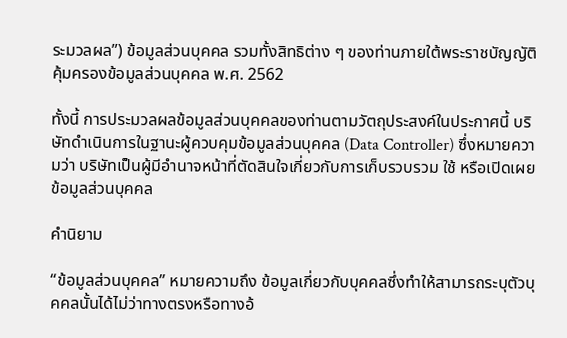ระมวลผล”) ข้อมูลส่วนบุคคล รวมทั้งสิทธิต่าง ๆ ของท่านภายใต้พระราชบัญญัติคุ้มครองข้อมูลส่วนบุคคล พ.ศ. 2562

ทั้งนี้ การประมวลผลข้อมูลส่วนบุคคลของท่านตามวัตถุประสงค์ในประกาศนี้ บริษัทดำเนินการในฐานะผู้ควบคุมข้อมูลส่วนบุคคล (Data Controller) ซึ่งหมายความว่า บริษัทเป็นผู้มีอำนาจหน้าที่ตัดสินใจเกี่ยวกับการเก็บรวบรวม ใช้ หรือเปิดเผยข้อมูลส่วนบุคคล

คำนิยาม

“ข้อมูลส่วนบุคคล” หมายความถึง ข้อมูลเกี่ยวกับบุคคลซึ่งทำให้สามารถระบุตัวบุคคลนั้นได้ไม่ว่าทางตรงหรือทางอ้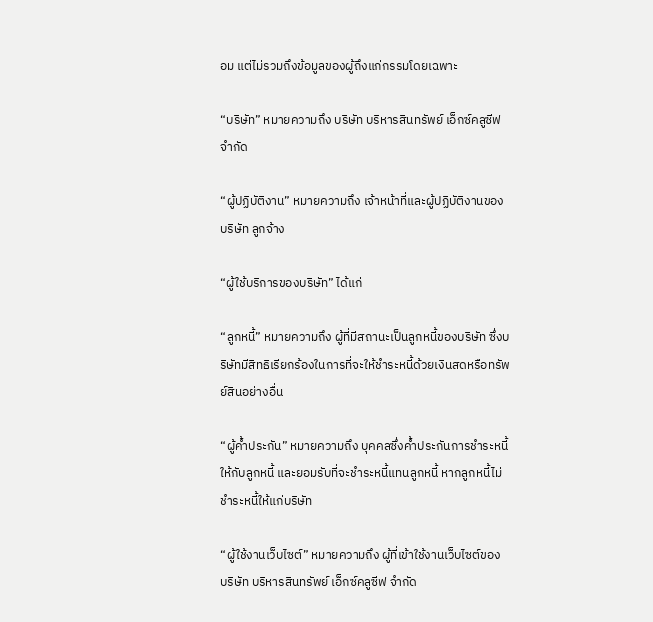อม แต่ไม่รวมถึงข้อมูลของผู้ถึงแก่กรรมโดยเฉพาะ

“บริษัท” หมายความถึง บริษัท บริหารสินทรัพย์ เอ็กซ์คลูซีฟ จำกัด

“ผู้ปฏิบัติงาน” หมายความถึง เจ้าหน้าที่และผู้ปฏิบัติงานของบริษัท ลูกจ้าง

“ผู้ใช้บริการของบริษัท” ได้แก่

“ลูกหนี้” หมายความถึง ผู้ที่มีสถานะเป็นลูกหนี้ของบริษัท ซึ่งบริษัทมีสิทธิเรียกร้องในการที่จะให้ชำระหนี้ด้วยเงินสดหรือทรัพย์สินอย่างอื่น

“ผู้ค้ำประกัน” หมายความถึง บุคคลซึ่งค้ำประกันการชำระหนี้ให้กับลูกหนี้ และยอมรับที่จะชำระหนี้แทนลูกหนี้ หากลูกหนี้ไม่ชำระหนี้ให้แก่บริษัท

“ผู้ใช้งานเว็บไซต์” หมายความถึง ผู้ที่เข้าใช้งานเว็บไซต์ของ บริษัท บริหารสินทรัพย์ เอ็กซ์คลูซีฟ จำกัด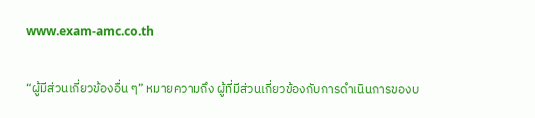www.exam-amc.co.th

“ผู้มีส่วนเกี่ยวข้องอื่น ๆ” หมายความถึง ผู้ที่มีส่วนเกี่ยวข้องกับการดำเนินการของบ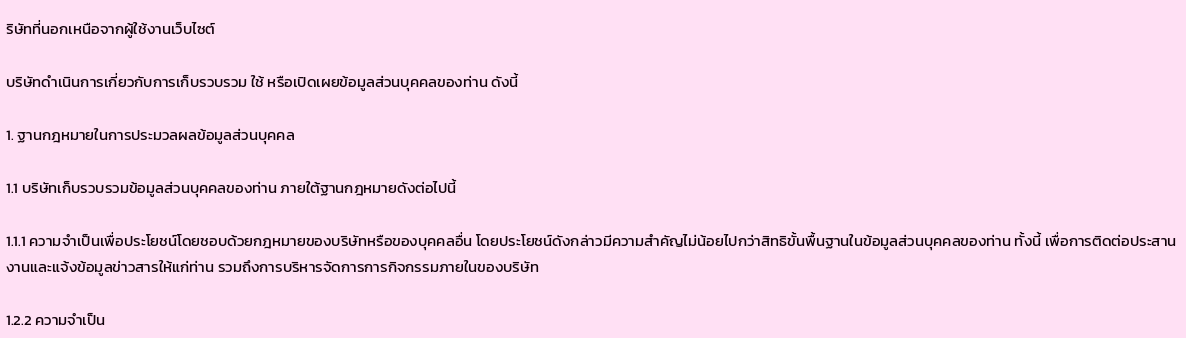ริษัทที่นอกเหนือจากผู้ใช้งานเว็บไซต์

บริษัทดำเนินการเกี่ยวกับการเก็บรวบรวม ใช้ หรือเปิดเผยข้อมูลส่วนบุคคลของท่าน ดังนี้

1. ฐานกฎหมายในการประมวลผลข้อมูลส่วนบุคคล

1.1 บริษัทเก็บรวบรวมข้อมูลส่วนบุคคลของท่าน ภายใต้ฐานกฎหมายดังต่อไปนี้

1.1.1 ความจำเป็นเพื่อประโยชน์โดยชอบด้วยกฎหมายของบริษัทหรือของบุคคลอื่น โดยประโยชน์ดังกล่าวมีความสำคัญไม่น้อยไปกว่าสิทธิขั้นพื้นฐานในข้อมูลส่วนบุคคลของท่าน ทั้งนี้ เพื่อการติดต่อประสานงานและแจ้งข้อมูลข่าวสารให้แก่ท่าน รวมถึงการบริหารจัดการการกิจกรรมภายในของบริษัท

1.2.2 ความจำเป็น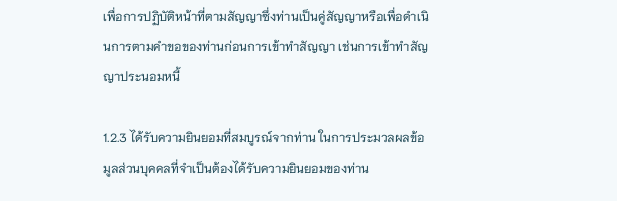เพื่อการปฏิบัติหน้าที่ตามสัญญาซึ่งท่านเป็นคู่สัญญาหรือเพื่อดำเนินการตามคำขอของท่านก่อนการเข้าทำสัญญา เช่นการเข้าทำสัญญาประนอมหนี้

1.2.3 ได้รับความยินยอมที่สมบูรณ์จากท่าน ในการประมวลผลข้อมูลส่วนบุคคลที่จำเป็นต้องได้รับความยินยอมของท่าน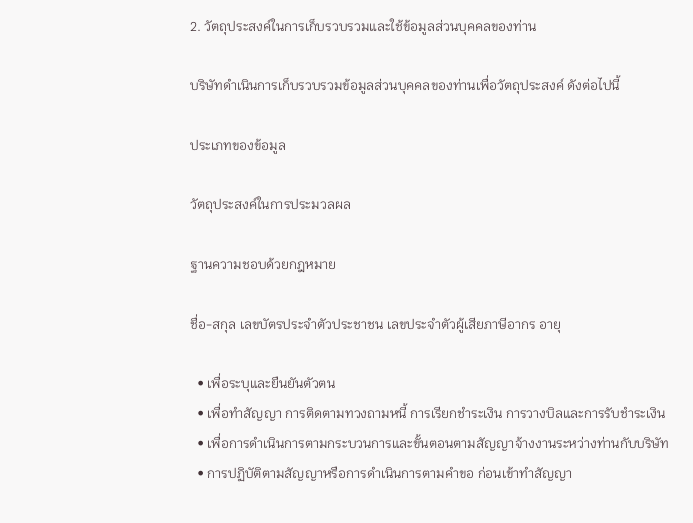2. วัตถุประสงค์ในการเก็บรวบรวมและใช้ข้อมูลส่วนบุคคลของท่าน

บริษัทดำเนินการเก็บรวบรวมข้อมูลส่วนบุคคลของท่านเพื่อวัตถุประสงค์ ดังต่อไปนี้

ประเภทของข้อมูล

วัตถุประสงค์ในการประมวลผล

ฐานความชอบด้วยกฎหมาย

ชื่อ-สกุล เลขบัตรประจำตัวประชาชน เลขประจำตัวผู้เสียภาษีอากร อายุ

  • เพื่อระบุและยืนยันตัวตน
  • เพื่อทำสัญญา การติดตามทวงถามหนี้ การเรียกชำระเงิน การวางบิลและการรับชำระเงิน
  • เพื่อการดำเนินการตามกระบวนการและขั้นตอนตามสัญญาจ้างงานระหว่างท่านกับบริษัท
  • การปฏิบัติตามสัญญาหรือการดำเนินการตามคำขอ ก่อนเข้าทำสัญญา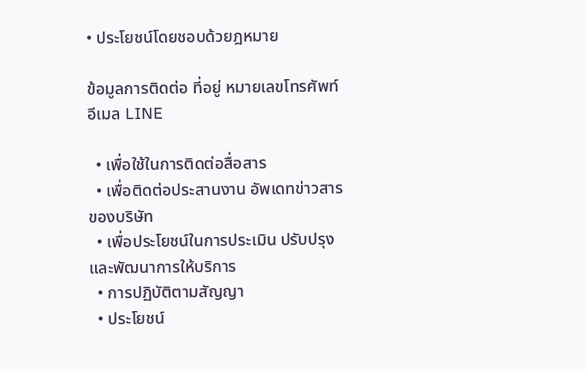• ประโยชน์โดยชอบด้วยฎหมาย

ข้อมูลการติดต่อ ที่อยู่ หมายเลขโทรศัพท์ อีเมล LINE

  • เพื่อใช้ในการติดต่อสื่อสาร
  • เพื่อติดต่อประสานงาน อัพเดทข่าวสารของบริษัท
  • เพื่อประโยชน์ในการประเมิน ปรับปรุง และพัฒนาการให้บริการ
  • การปฏิบัติตามสัญญา
  • ประโยชน์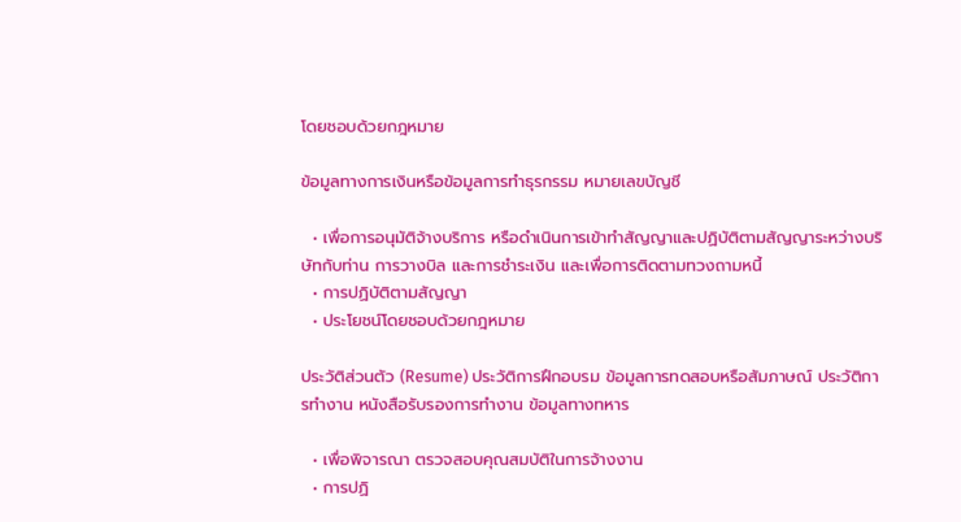โดยชอบด้วยกฎหมาย

ข้อมูลทางการเงินหรือข้อมูลการทำธุรกรรม หมายเลขบัญชี

  • เพื่อการอนุมัติจ้างบริการ หรือดำเนินการเข้าทำสัญญาและปฏิบัติตามสัญญาระหว่างบริษัทกับท่าน การวางบิล และการชำระเงิน และเพื่อการติดตามทวงถามหนี้
  • การปฏิบัติตามสัญญา
  • ประโยชน์โดยชอบด้วยกฎหมาย

ประวัติส่วนตัว (Resume) ประวัติการฝึกอบรม ข้อมูลการทดสอบหรือสัมภาษณ์ ประวัติการทำงาน หนังสือรับรองการทำงาน ข้อมูลทางทหาร

  • เพื่อพิจารณา ตรวจสอบคุณสมบัติในการจ้างงาน
  • การปฏิ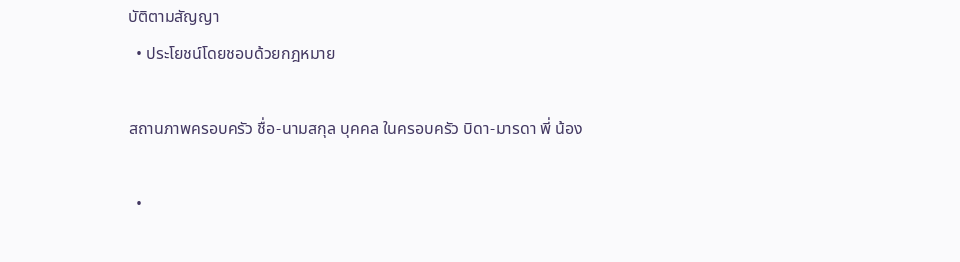บัติตามสัญญา
  • ประโยชน์โดยชอบด้วยกฎหมาย

สถานภาพครอบครัว ชื่อ-นามสกุล บุคคล ในครอบครัว บิดา-มารดา พี่ น้อง

  •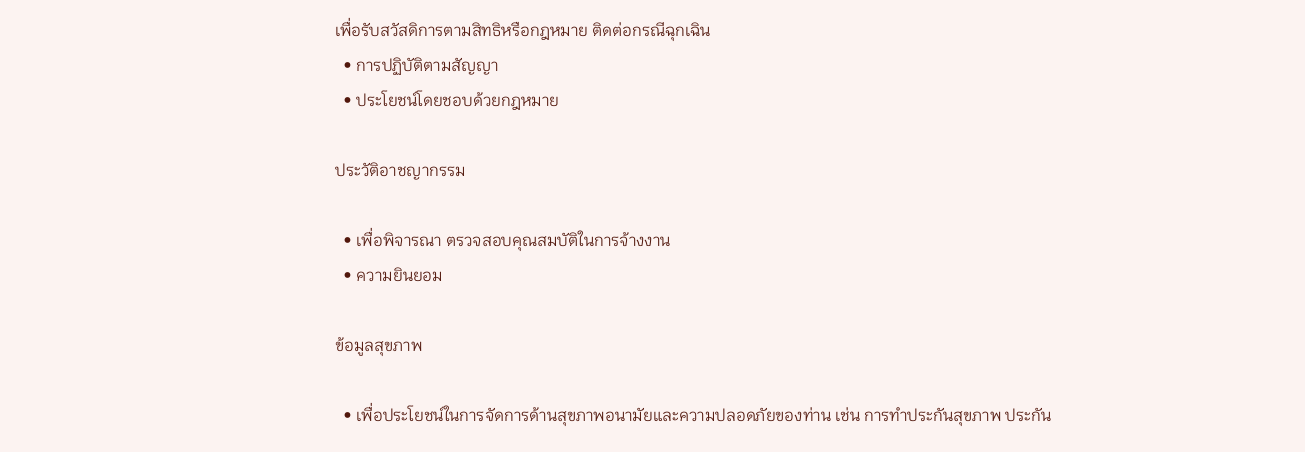เพื่อรับสวัสดิการตามสิทธิหรือกฎหมาย ติดต่อกรณีฉุกเฉิน
  • การปฏิบัติตามสัญญา
  • ประโยชน์โดยชอบด้วยกฎหมาย

ประวัติอาชญากรรม

  • เพื่อพิจารณา ตรวจสอบคุณสมบัติในการจ้างงาน
  • ความยินยอม

ข้อมูลสุขภาพ

  • เพื่อประโยชน์ในการจัดการด้านสุขภาพอนามัยและความปลอดภัยของท่าน เช่น การทำประกันสุขภาพ ประกัน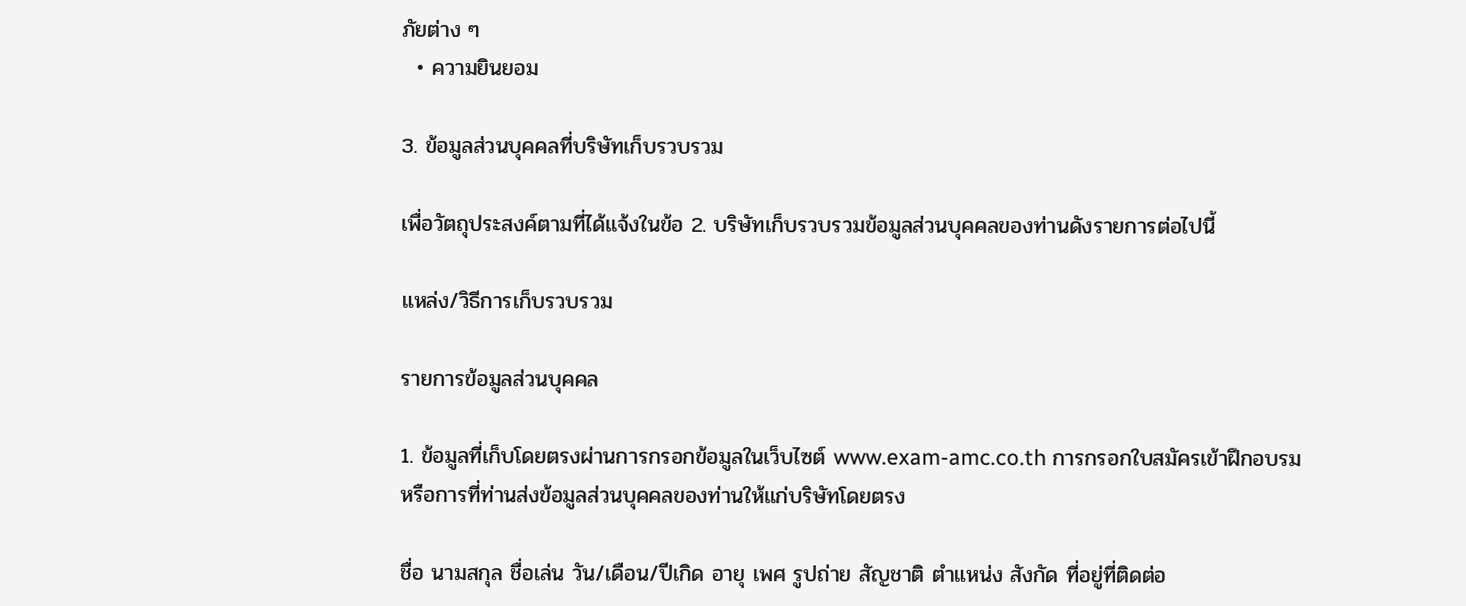ภัยต่าง ๆ
  • ความยินยอม

3. ข้อมูลส่วนบุคคลที่บริษัทเก็บรวบรวม

เพื่อวัตถุประสงค์ตามที่ได้แจ้งในข้อ 2. บริษัทเก็บรวบรวมข้อมูลส่วนบุคคลของท่านดังรายการต่อไปนี้

แหล่ง/วิธีการเก็บรวบรวม

รายการข้อมูลส่วนบุคคล

1. ข้อมูลที่เก็บโดยตรงผ่านการกรอกข้อมูลในเว็บไซต์ www.exam-amc.co.th การกรอกใบสมัครเข้าฝึกอบรม หรือการที่ท่านส่งข้อมูลส่วนบุคคลของท่านให้แก่บริษัทโดยตรง

ชื่อ นามสกุล ชื่อเล่น วัน/เดือน/ปีเกิด อายุ เพศ รูปถ่าย สัญชาติ ตำแหน่ง สังกัด ที่อยู่ที่ติดต่อ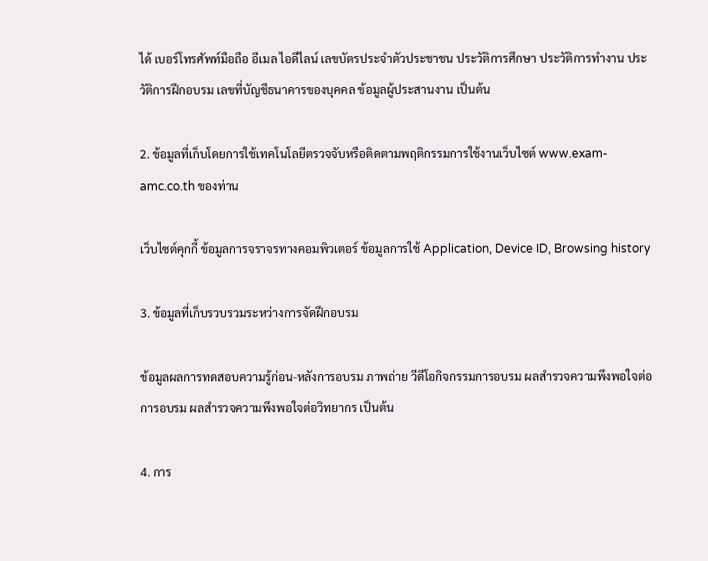ได้ เบอร์โทรศัพท์มือถือ อีเมล ไอดีไลน์ เลขบัตรประจำตัวประชาชน ประวัติการศึกษา ประวัติการทำงาน ประวัติการฝึกอบรม เลขที่บัญชีธนาคารของบุคคล ข้อมูลผู้ประสานงาน เป็นต้น

2. ข้อมูลที่เก็บโดยการใช้เทคโนโลยีตรวจจับหรือติดตามพฤติกรรมการใช้งานเว็บไซต์ www.exam-amc.co.th ของท่าน

เว็บไซต์คุกกี้ ข้อมูลการจราจรทางคอมพิวเตอร์ ข้อมูลการใช้ Application, Device ID, Browsing history

3. ข้อมูลที่เก็บรวบรวมระหว่างการจัดฝึกอบรม

ข้อมูลผลการทดสอบความรู้ก่อน-หลังการอบรม ภาพถ่าย วีดีโอกิจกรรมการอบรม ผลสำรวจความพึงพอใจต่อการอบรม ผลสำรวจความพึงพอใจต่อวิทยากร เป็นต้น

4. การ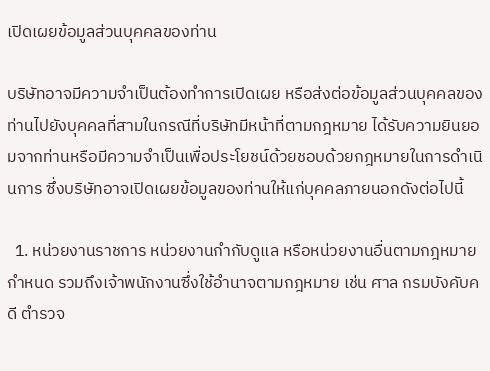เปิดเผยข้อมูลส่วนบุคคลของท่าน

บริษัทอาจมีความจำเป็นต้องทำการเปิดเผย หรือส่งต่อข้อมูลส่วนบุคคลของท่านไปยังบุคคลที่สามในกรณีที่บริษัทมีหน้าที่ตามกฎหมาย ได้รับความยินยอมจากท่านหรือมีความจำเป็นเพื่อประโยชน์ด้วยชอบด้วยกฎหมายในการดำเนินการ ซึ่งบริษัทอาจเปิดเผยข้อมูลของท่านให้แก่บุคคลภายนอกดังต่อไปนี้

  1. หน่วยงานราชการ หน่วยงานกำกับดูแล หรือหน่วยงานอื่นตามกฎหมายกำหนด รวมถึงเจ้าพนักงานซึ่งใช้อำนาจตามกฎหมาย เช่น ศาล กรมบังคับคดี ตำรวจ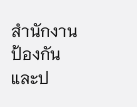สำนักงานป้องกันและป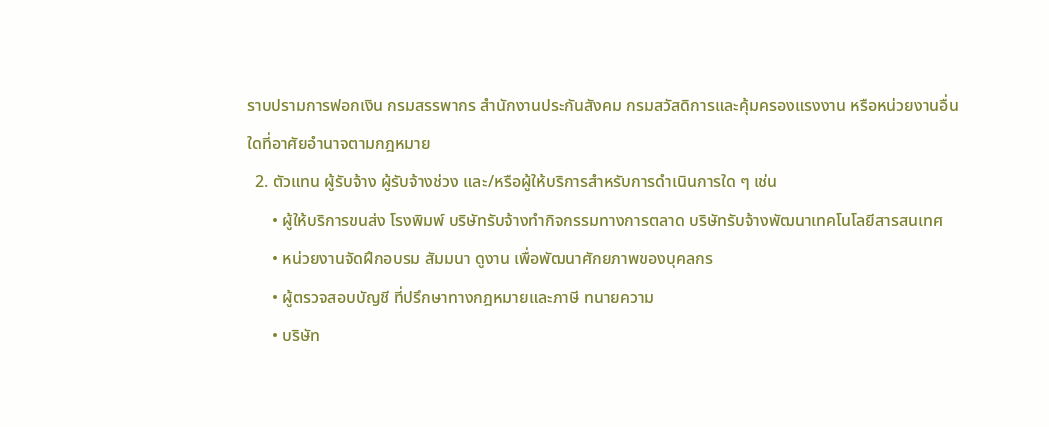ราบปรามการฟอกเงิน กรมสรรพากร สำนักงานประกันสังคม กรมสวัสดิการและคุ้มครองแรงงาน หรือหน่วยงานอื่นใดที่อาศัยอำนาจตามกฎหมาย
  2. ตัวแทน ผู้รับจ้าง ผู้รับจ้างช่วง และ/หรือผู้ให้บริการสำหรับการดำเนินการใด ๆ เช่น
      • ผู้ให้บริการขนส่ง โรงพิมพ์ บริษัทรับจ้างทำกิจกรรมทางการตลาด บริษัทรับจ้างพัฒนาเทคโนโลยีสารสนเทศ
      • หน่วยงานจัดฝึกอบรม สัมมนา ดูงาน เพื่อพัฒนาศักยภาพของบุคลกร
      • ผู้ตรวจสอบบัญชี ที่ปรึกษาทางกฎหมายและภาษี ทนายความ
      • บริษัท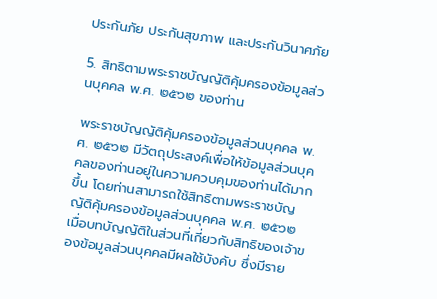ประกันภัย ประกันสุขภาพ และประกันวินาศภัย

5. สิทธิตามพระราชบัญญัติคุ้มครองข้อมูลส่วนบุคคล พ.ศ. ๒๕๖๒ ของท่าน

พระราชบัญญัติคุ้มครองข้อมูลส่วนบุคคล พ.ศ. ๒๕๖๒ มีวัตถุประสงค์เพื่อให้ข้อมูลส่วนบุคคลของท่านอยู่ในความควบคุมของท่านได้มากขึ้น โดยท่านสามารถใช้สิทธิตามพระราชบัญญัติคุ้มครองข้อมูลส่วนบุคคล พ.ศ. ๒๕๖๒ เมื่อบทบัญญัติในส่วนที่เกี่ยวกับสิทธิของเจ้าของข้อมูลส่วนบุคคลมีผลใช้บังคับ ซึ่งมีราย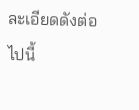ละเอียดดังต่อไปนี้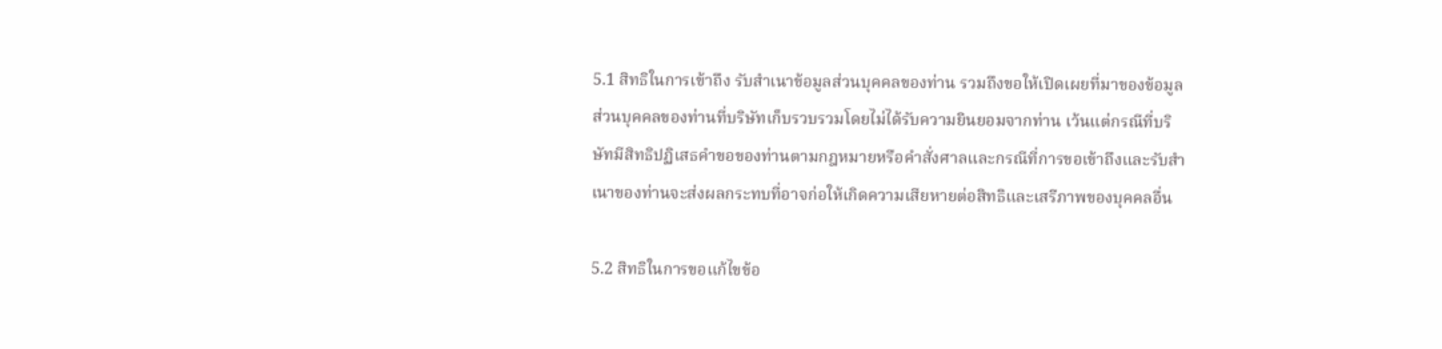5.1 สิทธิในการเข้าถึง รับสำเนาข้อมูลส่วนบุคคลของท่าน รวมถึงขอให้เปิดเผยที่มาของข้อมูลส่วนบุคคลของท่านที่บริษัทเก็บรวบรวมโดยไม่ได้รับความยินยอมจากท่าน เว้นแต่กรณีที่บริษัทมีสิทธิปฏิเสธคำขอของท่านตามกฎหมายหรือคำสั่งศาลและกรณีที่การขอเข้าถึงและรับสำเนาของท่านจะส่งผลกระทบที่อาจก่อให้เกิดความเสียหายต่อสิทธิและเสรีภาพของบุคคลอื่น

5.2 สิทธิในการขอแก้ไขข้อ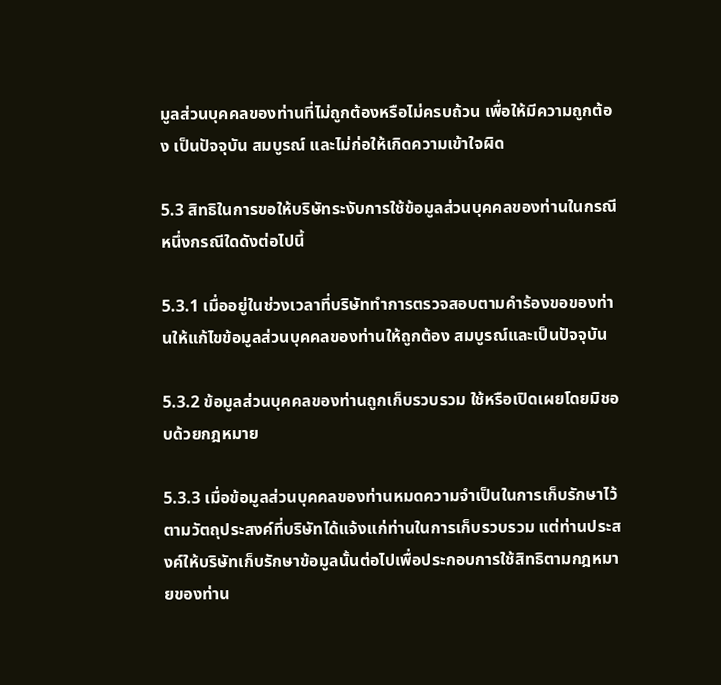มูลส่วนบุคคลของท่านที่ไม่ถูกต้องหรือไม่ครบถ้วน เพื่อให้มีความถูกต้อง เป็นปัจจุบัน สมบูรณ์ และไม่ก่อให้เกิดความเข้าใจผิด

5.3 สิทธิในการขอให้บริษัทระงับการใช้ข้อมูลส่วนบุคคลของท่านในกรณีหนึ่งกรณีใดดังต่อไปนี้

5.3.1 เมื่ออยู่ในช่วงเวลาที่บริษัททำการตรวจสอบตามคำร้องขอของท่านให้แก้ไขข้อมูลส่วนบุคคลของท่านให้ถูกต้อง สมบูรณ์และเป็นปัจจุบัน

5.3.2 ข้อมูลส่วนบุคคลของท่านถูกเก็บรวบรวม ใช้หรือเปิดเผยโดยมิชอบด้วยกฎหมาย

5.3.3 เมื่อข้อมูลส่วนบุคคลของท่านหมดความจำเป็นในการเก็บรักษาไว้ตามวัตถุประสงค์ที่บริษัทได้แจ้งแก่ท่านในการเก็บรวบรวม แต่ท่านประสงค์ให้บริษัทเก็บรักษาข้อมูลนั้นต่อไปเพื่อประกอบการใช้สิทธิตามกฎหมายของท่าน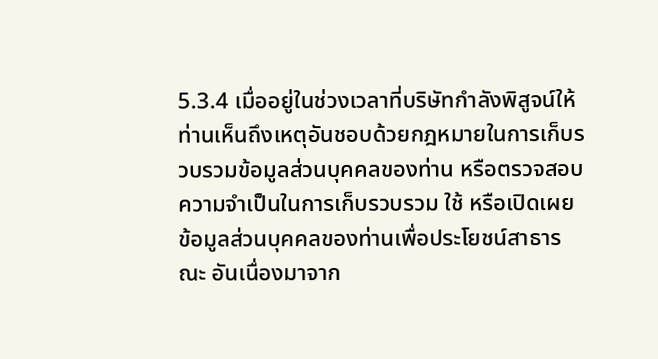5.3.4 เมื่ออยู่ในช่วงเวลาที่บริษัทกำลังพิสูจน์ให้ท่านเห็นถึงเหตุอันชอบด้วยกฎหมายในการเก็บรวบรวมข้อมูลส่วนบุคคลของท่าน หรือตรวจสอบความจำเป็นในการเก็บรวบรวม ใช้ หรือเปิดเผยข้อมูลส่วนบุคคลของท่านเพื่อประโยชน์สาธารณะ อันเนื่องมาจาก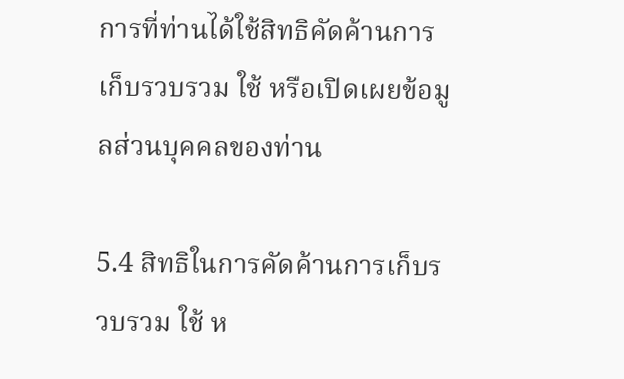การที่ท่านได้ใช้สิทธิคัดค้านการเก็บรวบรวม ใช้ หรือเปิดเผยข้อมูลส่วนบุคคลของท่าน

5.4 สิทธิในการคัดค้านการเก็บรวบรวม ใช้ ห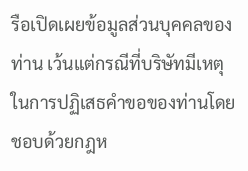รือเปิดเผยข้อมูลส่วนบุคคลของท่าน เว้นแต่กรณีที่บริษัทมีเหตุในการปฏิเสธคำขอของท่านโดยชอบด้วยกฎห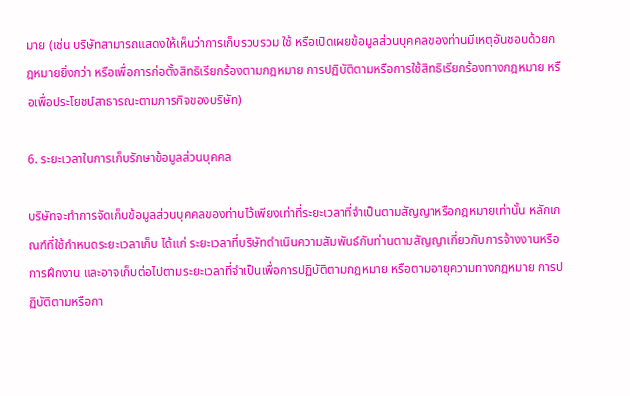มาย (เช่น บริษัทสามารถแสดงให้เห็นว่าการเก็บรวบรวม ใช้ หรือเปิดเผยข้อมูลส่วนบุคคลของท่านมีเหตุอันชอบด้วยกฎหมายยิ่งกว่า หรือเพื่อการก่อตั้งสิทธิเรียกร้องตามกฎหมาย การปฏิบัติตามหรือการใช้สิทธิเรียกร้องทางกฎหมาย หรือเพื่อประโยชน์สาธารณะตามภารกิจของบริษัท)

6. ระยะเวลาในการเก็บรักษาข้อมูลส่วนบุคคล

บริษัทจะทำการจัดเก็บข้อมูลส่วนบุคคลของท่านไว้เพียงเท่าที่ระยะเวลาที่จำเป็นตามสัญญาหรือกฎหมายเท่านั้น หลักเกณฑ์ที่ใช้กำหนดระยะเวลาเก็บ ได้แก่ ระยะเวลาที่บริษัทดำเนินความสัมพันธ์กับท่านตามสัญญาเกี่ยวกับการจ้างงานหรือการฝึกงาน และอาจเก็บต่อไปตามระยะเวลาที่จำเป็นเพื่อการปฏิบัติตามกฎหมาย หรือตามอายุความทางกฎหมาย การปฏิบัติตามหรือกา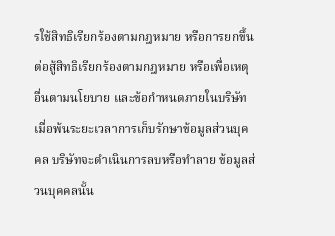รใช้สิทธิเรียกร้องตามกฎหมาย หรือการยกขึ้นต่อสู้สิทธิเรียกร้องตามกฎหมาย หรือเพื่อเหตุอื่นตามนโยบาย และข้อกำหนดภายในบริษัท เมื่อพ้นระยะเวลาการเก็บรักษาข้อมูลส่วนบุคคล บริษัทจะดำเนินการลบหรือทำลาย ข้อมูลส่วนบุคคลนั้น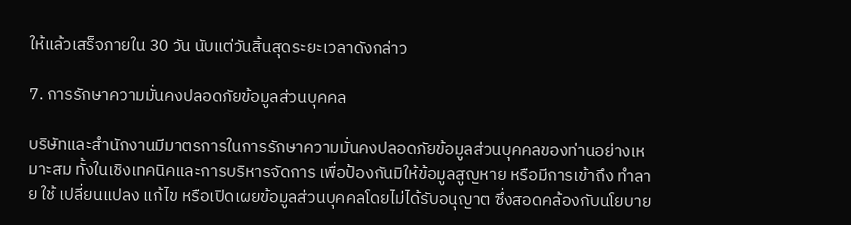ให้แล้วเสร็จภายใน 30 วัน นับแต่วันสิ้นสุดระยะเวลาดังกล่าว

7. การรักษาความมั่นคงปลอดภัยข้อมูลส่วนบุคคล

บริษัทและสำนักงานมีมาตรการในการรักษาความมั่นคงปลอดภัยข้อมูลส่วนบุคคลของท่านอย่างเหมาะสม ทั้งในเชิงเทคนิคและการบริหารจัดการ เพื่อป้องกันมิให้ข้อมูลสูญหาย หรือมีการเข้าถึง ทำลาย ใช้ เปลี่ยนแปลง แก้ไข หรือเปิดเผยข้อมูลส่วนบุคคลโดยไม่ได้รับอนุญาต ซึ่งสอดคล้องกับนโยบาย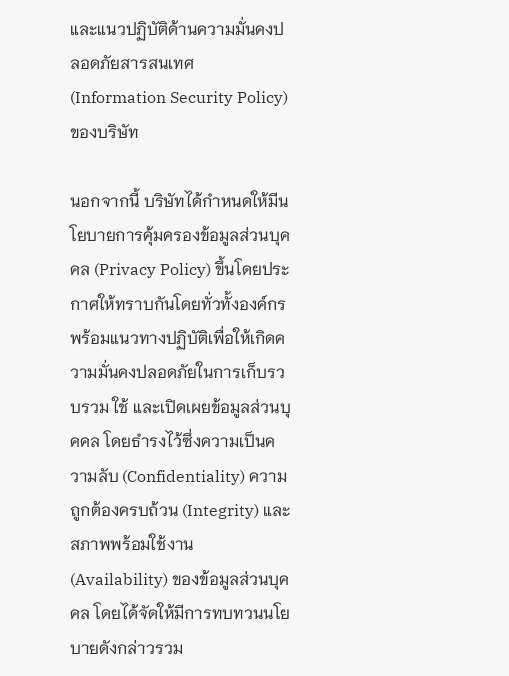และแนวปฏิบัติด้านความมั่นคงปลอดภัยสารสนเทศ (Information Security Policy) ของบริษัท

นอกจากนี้ บริษัทได้กำหนดให้มีนโยบายการคุ้มครองข้อมูลส่วนบุคคล (Privacy Policy) ขึ้นโดยประกาศให้ทราบกันโดยทั่วทั้งองค์กร พร้อมแนวทางปฏิบัติเพื่อให้เกิดความมั่นคงปลอดภัยในการเก็บรวบรวม ใช้ และเปิดเผยข้อมูลส่วนบุคคล โดยธำรงไว้ซึ่งความเป็นความลับ (Confidentiality) ความถูกต้องครบถ้วน (Integrity) และสภาพพร้อมใช้งาน (Availability) ของข้อมูลส่วนบุคคล โดยได้จัดให้มีการทบทวนนโยบายดังกล่าวรวม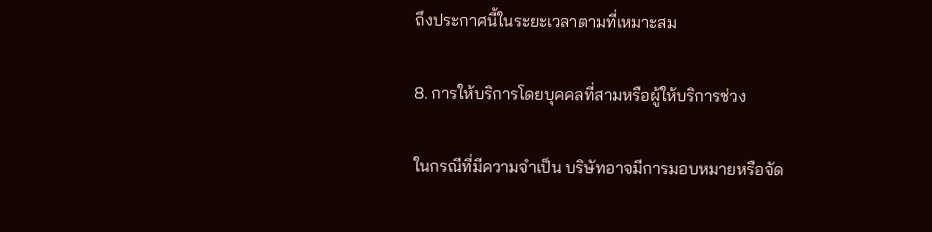ถึงประกาศนี้ในระยะเวลาตามที่เหมาะสม

8. การให้บริการโดยบุคคลที่สามหรือผู้ให้บริการช่วง

ในกรณีที่มีความจำเป็น บริษัทอาจมีการมอบหมายหรือจัด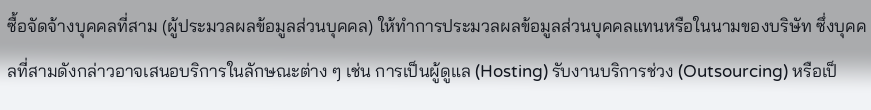ซื้อจัดจ้างบุคคลที่สาม (ผู้ประมวลผลข้อมูลส่วนบุคคล) ให้ทำการประมวลผลข้อมูลส่วนบุคคลแทนหรือในนามของบริษัท ซึ่งบุคคลที่สามดังกล่าวอาจเสนอบริการในลักษณะต่าง ๆ เช่น การเป็นผู้ดูแล (Hosting) รับงานบริการช่วง (Outsourcing) หรือเป็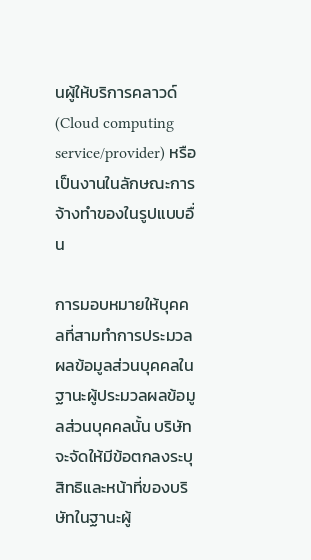นผู้ให้บริการคลาวด์ (Cloud computing service/provider) หรือเป็นงานในลักษณะการจ้างทำของในรูปแบบอื่น

การมอบหมายให้บุคคลที่สามทำการประมวลผลข้อมูลส่วนบุคคลในฐานะผู้ประมวลผลข้อมูลส่วนบุคคลนั้น บริษัทจะจัดให้มีข้อตกลงระบุสิทธิและหน้าที่ของบริษัทในฐานะผู้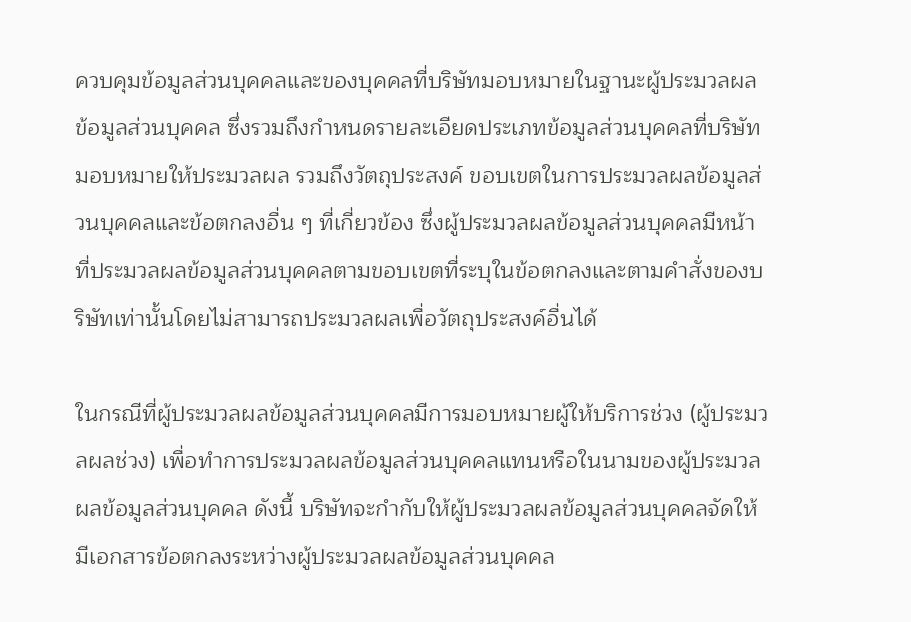ควบคุมข้อมูลส่วนบุคคลและของบุคคลที่บริษัทมอบหมายในฐานะผู้ประมวลผลข้อมูลส่วนบุคคล ซึ่งรวมถึงกำหนดรายละเอียดประเภทข้อมูลส่วนบุคคลที่บริษัทมอบหมายให้ประมวลผล รวมถึงวัตถุประสงค์ ขอบเขตในการประมวลผลข้อมูลส่วนบุคคลและข้อตกลงอื่น ๆ ที่เกี่ยวข้อง ซึ่งผู้ประมวลผลข้อมูลส่วนบุคคลมีหน้าที่ประมวลผลข้อมูลส่วนบุคคลตามขอบเขตที่ระบุในข้อตกลงและตามคำสั่งของบริษัทเท่านั้นโดยไม่สามารถประมวลผลเพื่อวัตถุประสงค์อื่นได้

ในกรณีที่ผู้ประมวลผลข้อมูลส่วนบุคคลมีการมอบหมายผู้ให้บริการช่วง (ผู้ประมวลผลช่วง) เพื่อทำการประมวลผลข้อมูลส่วนบุคคลแทนหรือในนามของผู้ประมวลผลข้อมูลส่วนบุคคล ดังนี้ บริษัทจะกำกับให้ผู้ประมวลผลข้อมูลส่วนบุคคลจัดให้มีเอกสารข้อตกลงระหว่างผู้ประมวลผลข้อมูลส่วนบุคคล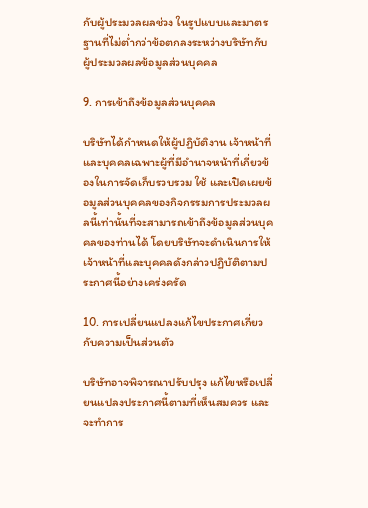กับผู้ประมวลผลช่วง ในรูปแบบและมาตรฐานที่ไม่ต่ำกว่าข้อตกลงระหว่างบริษัทกับผู้ประมวลผลข้อมูลส่วนบุคคล

9. การเข้าถึงข้อมูลส่วนบุคคล

บริษัทได้กำหนดให้ผู้ปฏิบัติงาน เจ้าหน้าที่และบุคคลเฉพาะผู้ที่มีอำนาจหน้าที่เกี่ยวข้องในการจัดเก็บรวบรวม ใช้ และเปิดเผยข้อมูลส่วนบุคคลของกิจกรรมการประมวลผลนี้เท่านั้นที่จะสามารถเข้าถึงข้อมูลส่วนบุคคลของท่านได้ โดยบริษัทจะดำเนินการให้เจ้าหน้าที่และบุคคลดังกล่าวปฏิบัติตามประกาศนี้อย่างเคร่งครัด

10. การเปลี่ยนแปลงแก้ไขประกาศเกี่ยวกับความเป็นส่วนตัว

บริษัทอาจพิจารณาปรับปรุง แก้ไขหรือเปลี่ยนแปลงประกาศนี้ตามที่เห็นสมควร และจะทำการ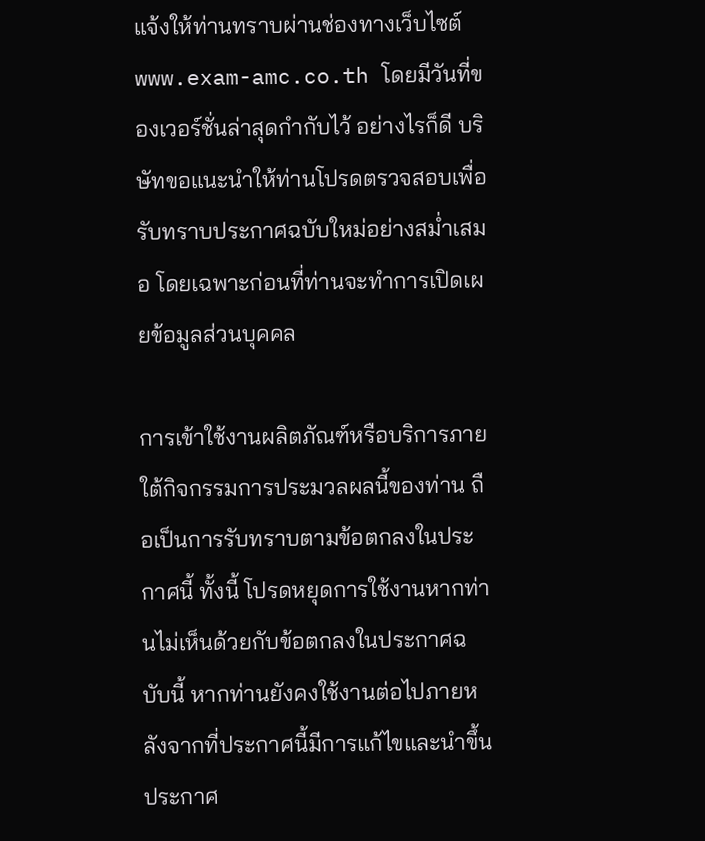แจ้งให้ท่านทราบผ่านช่องทางเว็บไซต์ www.exam-amc.co.th โดยมีวันที่ของเวอร์ชั่นล่าสุดกำกับไว้ อย่างไรก็ดี บริษัทขอแนะนำให้ท่านโปรดตรวจสอบเพื่อรับทราบประกาศฉบับใหม่อย่างสม่ำเสมอ โดยเฉพาะก่อนที่ท่านจะทำการเปิดเผยข้อมูลส่วนบุคคล

การเข้าใช้งานผลิตภัณฑ์หรือบริการภายใต้กิจกรรมการประมวลผลนี้ของท่าน ถือเป็นการรับทราบตามข้อตกลงในประกาศนี้ ทั้งนี้ โปรดหยุดการใช้งานหากท่านไม่เห็นด้วยกับข้อตกลงในประกาศฉบับนี้ หากท่านยังคงใช้งานต่อไปภายหลังจากที่ประกาศนี้มีการแก้ไขและนำขึ้นประกาศ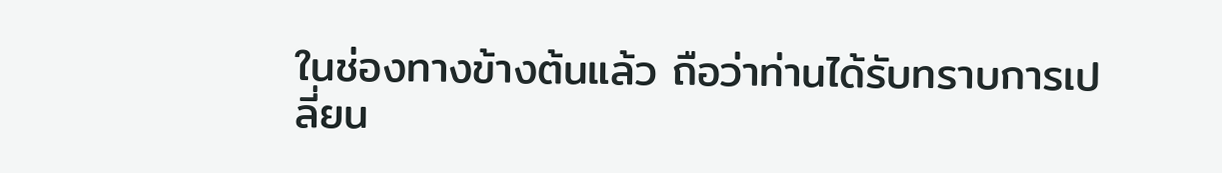ในช่องทางข้างต้นแล้ว ถือว่าท่านได้รับทราบการเปลี่ยน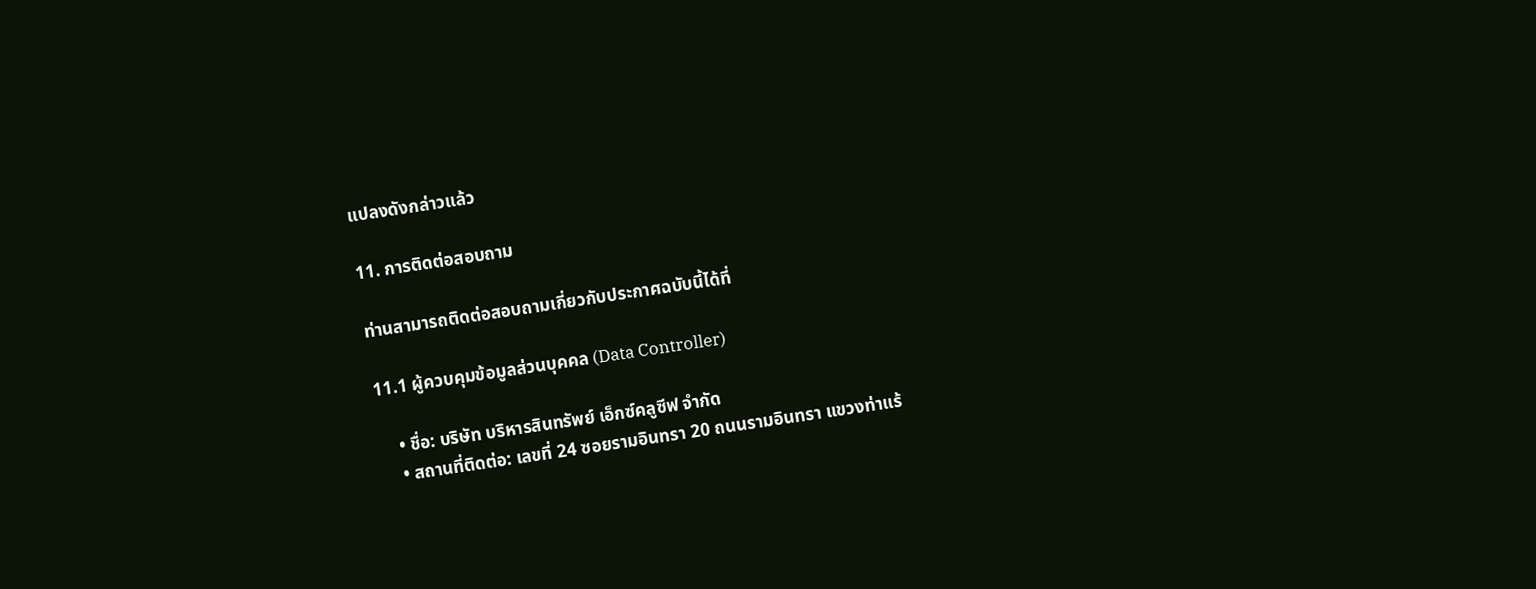แปลงดังกล่าวแล้ว

11. การติดต่อสอบถาม

ท่านสามารถติดต่อสอบถามเกี่ยวกับประกาศฉบับนี้ได้ที่

11.1 ผู้ควบคุมข้อมูลส่วนบุคคล (Data Controller)

    • ชื่อ: บริษัท บริหารสินทรัพย์ เอ็กซ์คลูซีฟ จำกัด
    • สถานที่ติดต่อ: เลขที่ 24 ซอยรามอินทรา 20 ถนนรามอินทรา แขวงท่าแร้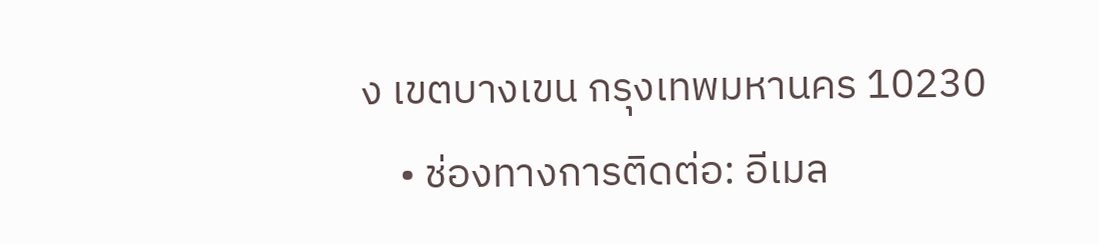ง เขตบางเขน กรุงเทพมหานคร 10230
    • ช่องทางการติดต่อ: อีเมล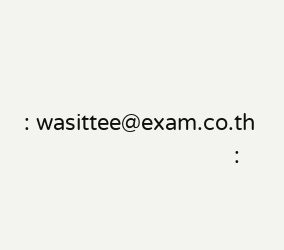: wasittee@exam.co.th
                                   :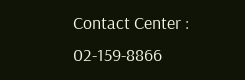Contact Center : 02-159-8866